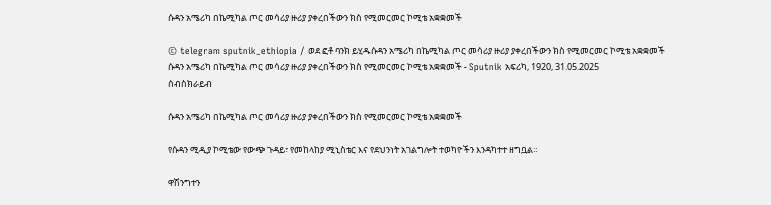ሱዳን አሜሪካ በኬሚካል ጦር መሳሪያ ዙሪያ ያቀረበችውን ክስ የሚመርመር ኮሚቴ አቋቋመች

© telegram sputnik_ethiopia / ወደ ፎቶ ባንክ ይሂዱሱዳን አሜሪካ በኬሚካል ጦር መሳሪያ ዙሪያ ያቀረበችውን ክስ የሚመርመር ኮሚቴ አቋቋመች
ሱዳን አሜሪካ በኬሚካል ጦር መሳሪያ ዙሪያ ያቀረበችውን ክስ የሚመርመር ኮሚቴ አቋቋመች - Sputnik አፍሪካ, 1920, 31.05.2025
ሰብስክራይብ

ሱዳን አሜሪካ በኬሚካል ጦር መሳሪያ ዙሪያ ያቀረበችውን ክስ የሚመርመር ኮሚቴ አቋቋመች

የሱዳን ሚዲያ ኮሚቴው የውጭ ጉዳይ፣ የመከላከያ ሚኒስቴር እና የደህንነት አገልግሎት ተወካዮችን እንዳካተተ ዘግቧል።

ዋሽንግተን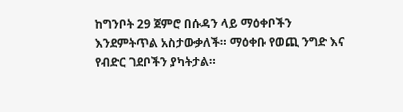ከግንቦት 29 ጀምሮ በሱዳን ላይ ማዕቀቦችን እንደምትጥል አስታውቃለች። ማዕቀቡ የወጪ ንግድ እና የብድር ገደቦችን ያካትታል።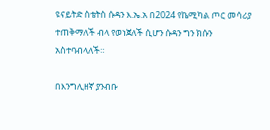ዩናይትድ ስቴትስ ሱዳን እ.ኤ.አ በ2024 የኬሚካል ጦር መሳሪያ ተጠቅማለች ብላ የወነጀለች ሲሆን ሱዳን ግን ክሱን አስተባብላለች።

በእንግሊዘኛ ያንብቡ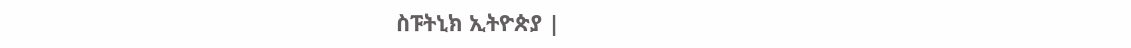ስፑትኒክ ኢትዮጵያ |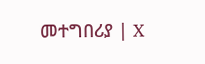መተግበሪያ | X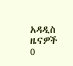አዳዲስ ዜናዎች
0